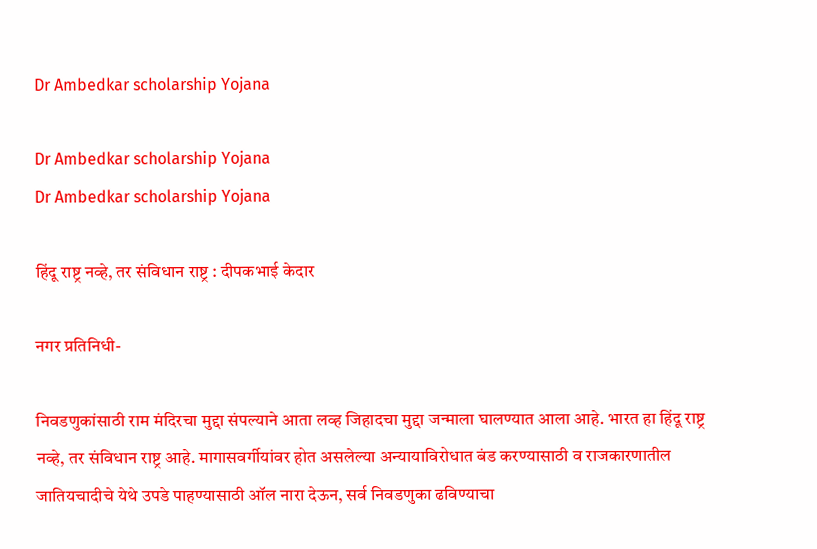Dr Ambedkar scholarship Yojana

Dr Ambedkar scholarship Yojana
Dr Ambedkar scholarship Yojana

हिंदू राष्ट्र नव्हे, तर संविधान राष्ट्र : दीपकभाई केदार

नगर प्रतिनिधी-

निवडणुकांसाठी राम मंदिरचा मुद्दा संपल्याने आता लव्ह जिहादचा मुद्दा जन्माला घालण्यात आला आहे. भारत हा हिंदू राष्ट्र नव्हे, तर संविधान राष्ट्र आहे. मागासवर्गीयांवर होत असलेल्या अन्यायाविरोधात बंड करण्यासाठी व राजकारणातील जातियचादीचे येथे उपडे पाहण्यासाठी ऑल नारा देऊन, सर्व निवडणुका ढविण्याचा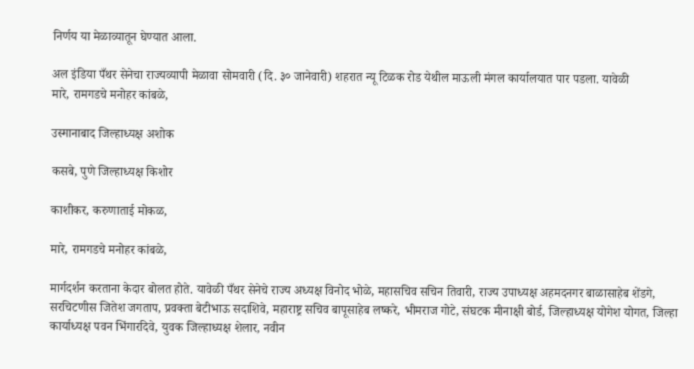निर्णय या मेळाव्यातून घेण्यात आला.

अल इंडिया पँथर सेनेचा राज्यव्यापी मेळावा सोमवारी (दि. ३० जानेवारी) शहरात न्यू टिळक रोड येथील माऊली मंगल कार्यालयात पार पडला. यावेळी
मारे, रामगडचे मनोहर कांबळे,

उस्मानाबाद जिल्हाध्यक्ष अशोक

कसबे, पुणे जिल्हाध्यक्ष किशोर

काशीकर, करुणाताई मोकळ,

मारे, रामगडचे मनोहर कांबळे,

मार्गदर्शन करताना केदार बोलत होते. यावेळी पँथर सेनेचे राज्य अध्यक्ष विनोद भोळे, महासचिव सचिन तिवारी, राज्य उपाध्यक्ष अहमदनगर बाळासाहेब शेंडगे, सरचिटणीस जितेश जगताप, प्रवक्ता बेटीभाऊ सदाशिवे, महाराष्ट्र सचिव बापूसाहेब लष्करे, भीमराज गोटे, संघटक मीनाक्षी बोर्ड, जिल्हाध्यक्ष योगेश योगत, जिल्हा कार्याध्यक्ष पवन भिंगारदिवे, युवक जिल्हाध्यक्ष शेलार, नवीन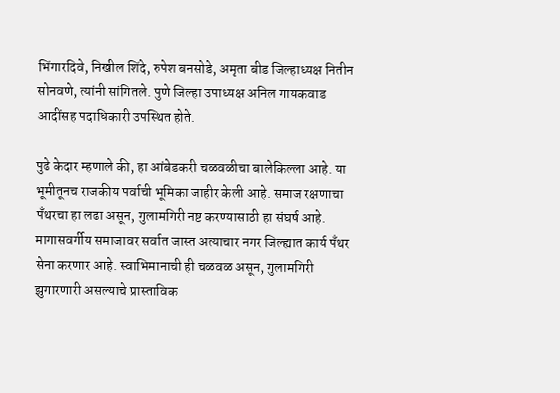भिंगारदिवे, निखील शिंदे, रुपेश बनसोडे, अमृता बीड जिल्हाध्यक्ष नितीन सोनवणे, त्यांनी सांगितले. पुणे जिल्हा उपाध्यक्ष अनिल गायकवाड आदींसह पदाधिकारी उपस्थित होते.

पुढे केदार म्हणाले की, हा आंबेडकरी चळवळीचा बालेकिल्ला आहे. या भूमीतूनच राजकीय पर्वाची भूमिका जाहीर केली आहे. समाज रक्षणाचा पँथरचा हा लढा असून, गुलामगिरी नष्ट करण्यासाठी हा संघर्ष आहे. मागासवर्गीय समाजावर सर्वात जास्त अत्याचार नगर जिल्ह्यात कार्य पँथर सेना करणार आहे. स्वाभिमानाची ही चळवळ असून, गुलामगिरी झुगारणारी असल्याचे प्रास्ताविक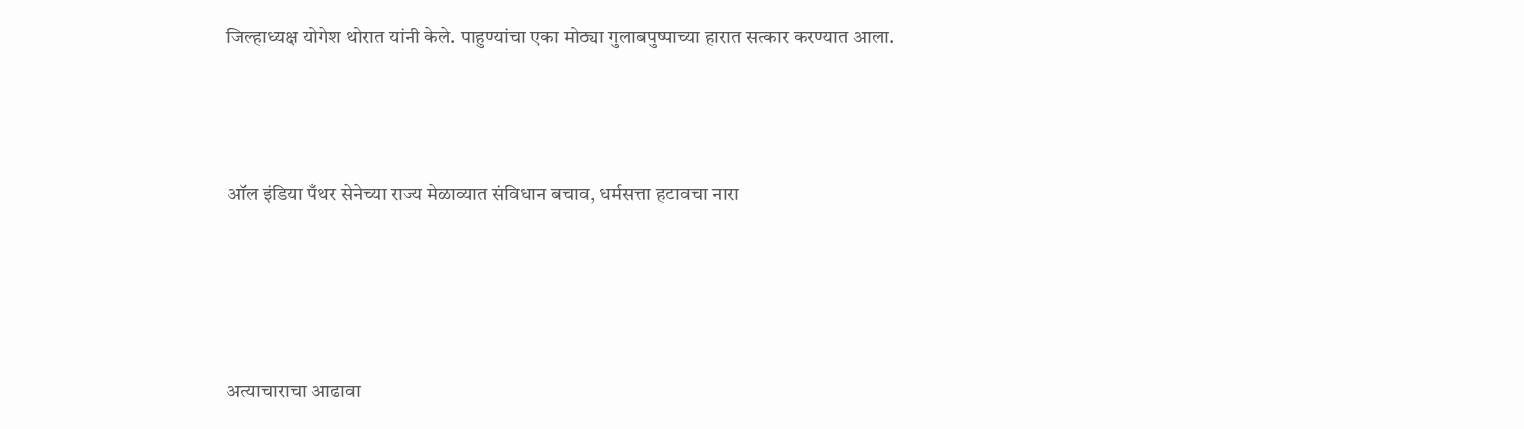जिल्हाध्यक्ष योगेश थोरात यांनी केले. पाहुण्यांचा एका मोठ्या गुलाबपुष्पाच्या हारात सत्कार करण्यात आला.



ऑल इंडिया पँथर सेनेच्या राज्य मेळाव्यात संविधान बचाव, धर्मसत्ता हटावचा नारा




अत्याचाराचा आढावा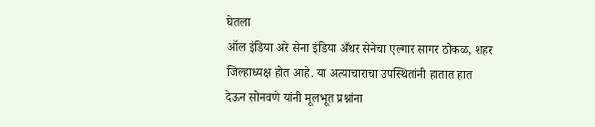घेतला
ऑल इंडिया अरे सेना इंडिया अँथर सेनेचा एल्गार सागर ठोकळ, शहर जिल्हाध्यक्ष होत आहे. या अत्याचाराचा उपस्थितांनी हातात हात देऊन सोनवणे यांनी मूलभूत प्रश्नांना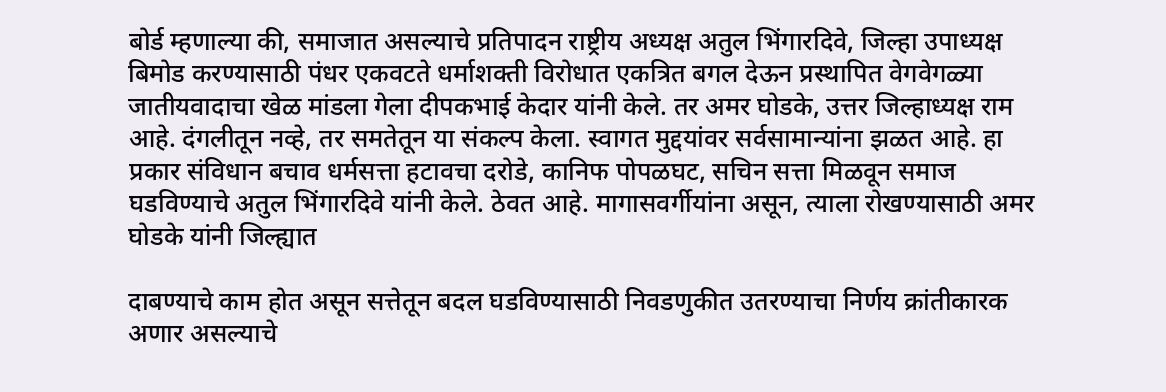बोर्ड म्हणाल्या की, समाजात असल्याचे प्रतिपादन राष्ट्रीय अध्यक्ष अतुल भिंगारदिवे, जिल्हा उपाध्यक्ष बिमोड करण्यासाठी पंधर एकवटते धर्माशक्ती विरोधात एकत्रित बगल देऊन प्रस्थापित वेगवेगळ्या जातीयवादाचा खेळ मांडला गेला दीपकभाई केदार यांनी केले. तर अमर घोडके, उत्तर जिल्हाध्यक्ष राम आहे. दंगलीतून नव्हे, तर समतेतून या संकल्प केला. स्वागत मुद्दयांवर सर्वसामान्यांना झळत आहे. हा प्रकार संविधान बचाव धर्मसत्ता हटावचा दरोडे, कानिफ पोपळघट, सचिन सत्ता मिळवून समाज घडविण्याचे अतुल भिंगारदिवे यांनी केले. ठेवत आहे. मागासवर्गीयांना असून, त्याला रोखण्यासाठी अमर घोडके यांनी जिल्ह्यात

दाबण्याचे काम होत असून सत्तेतून बदल घडविण्यासाठी निवडणुकीत उतरण्याचा निर्णय क्रांतीकारक अणार असल्याचे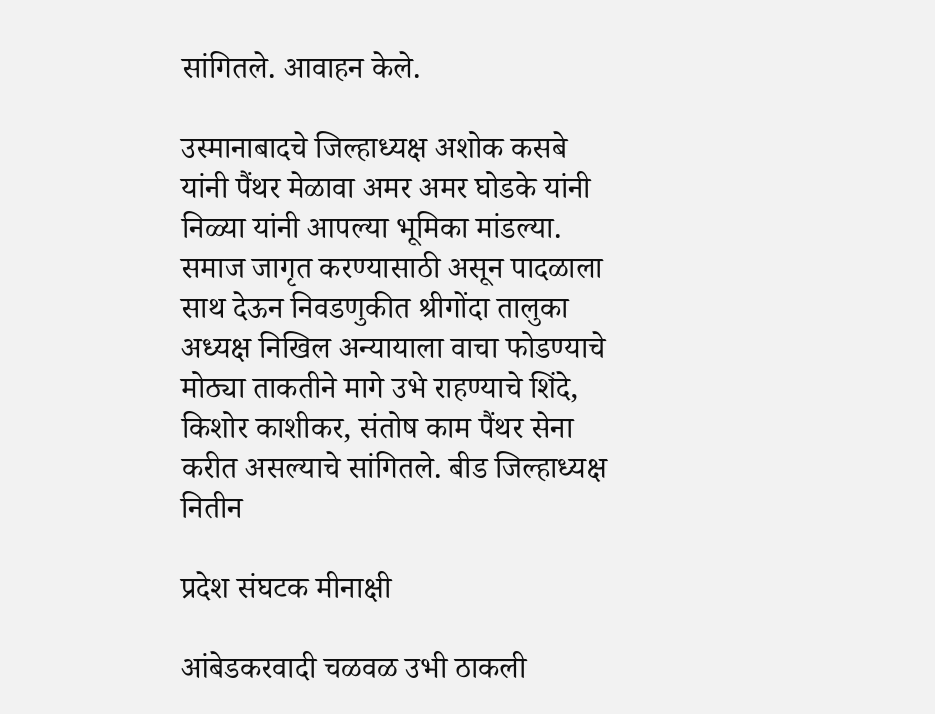सांगितले. आवाहन केले.

उस्मानाबादचे जिल्हाध्यक्ष अशोक कसबे यांनी पैंथर मेळावा अमर अमर घोडके यांनी निळ्या यांनी आपल्या भूमिका मांडल्या. समाज जागृत करण्यासाठी असून पादळाला साथ देऊन निवडणुकीत श्रीगोंदा तालुका अध्यक्ष निखिल अन्यायाला वाचा फोडण्याचे मोठ्या ताकतीने मागे उभे राहण्याचे शिंदे, किशोर काशीकर, संतोष काम पैंथर सेना करीत असल्याचे सांगितले. बीड जिल्हाध्यक्ष नितीन

प्रदेश संघटक मीनाक्षी

आंबेडकरवादी चळवळ उभी ठाकली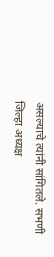असल्याचे त्यांनी सांगितले. सभणी जिल्हा अध्यक्ष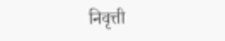निवृत्ती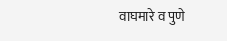वाघमारे व पुणे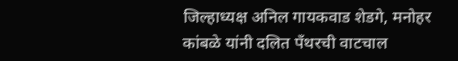जिल्हाध्यक्ष अनिल गायकवाड शेडगे, मनोहर कांबळे यांनी दलित पँथरची वाटचाल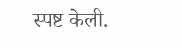स्पष्ट केली.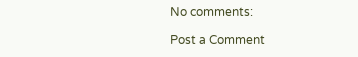No comments:

Post a Comment